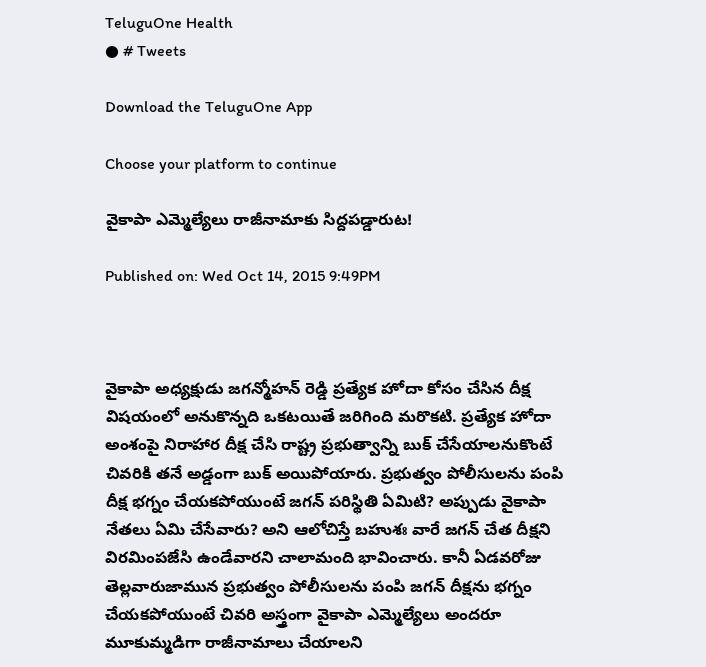TeluguOne Health
● # Tweets

Download the TeluguOne App

Choose your platform to continue

వైకాపా ఎమ్మెల్యేలు రాజీనామాకు సిద్దపడ్డారుట!

Published on: Wed Oct 14, 2015 9:49PM



వైకాపా అధ్యక్షుడు జగన్మోహన్ రెడ్డి ప్రత్యేక హోదా కోసం చేసిన దీక్ష విషయంలో అనుకొన్నది ఒకటయితే జరిగింది మరొకటి. ప్రత్యేక హోదా అంశంపై నిరాహార దీక్ష చేసి రాష్ట్ర ప్రభుత్వాన్ని బుక్ చేసేయాలనుకొంటే చివరికి తనే అడ్డంగా బుక్ అయిపోయారు. ప్రభుత్వం పోలీసులను పంపి దీక్ష భగ్నం చేయకపోయుంటే జగన్ పరిస్థితి ఏమిటి? అప్పుడు వైకాపా నేతలు ఏమి చేసేవారు? అని ఆలోచిస్తే బహుశః వారే జగన్ చేత దీక్షని విరమింపజేసి ఉండేవారని చాలామంది భావించారు. కానీ ఏడవరోజు తెల్లవారుజామున ప్రభుత్వం పోలీసులను పంపి జగన్ దీక్షను భగ్నం చేయకపోయుంటే చివరి అస్త్రంగా వైకాపా ఎమ్మెల్యేలు అందరూ మూకుమ్మడిగా రాజీనామాలు చేయాలని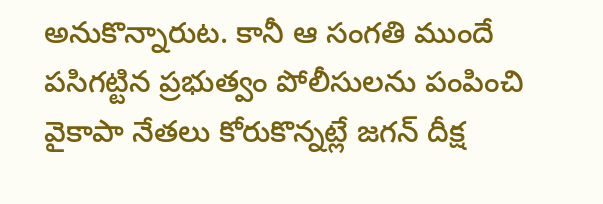అనుకొన్నారుట. కానీ ఆ సంగతి ముందే పసిగట్టిన ప్రభుత్వం పోలీసులను పంపించి వైకాపా నేతలు కోరుకొన్నట్లే జగన్ దీక్ష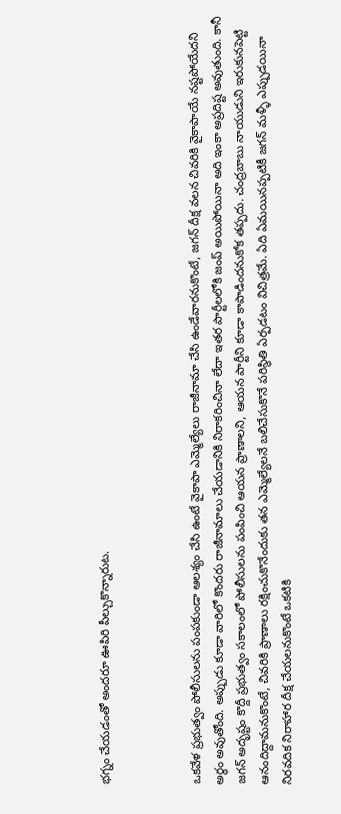భగ్నం చేయడంతో అందరూ ఊపిరి పీల్చుకొన్నారుట.



ఒకవేళ ప్రభుత్వం పోలీసులను పంపకుండా ఆలశ్యం చేసి ఉంటే వైకాపా ఎమ్మెల్యేలు రాజీనామా చేసి ఉండేవారనుకొంటే, జగన్ దీక్ష వలన చివరికి వైకాపాయే నష్టపోయేదని అర్ధం అవుతోంది. అప్పుడు కూడా వారిలో కొందరు రాజీనామాలు చేయడానికి నిరాకరించినా లేదా ఇతర పార్టీలలోకి జంప్ అయిపోయినా అది ఇంకా అప్రదిష్ట అవుతుంది. కానీ జగన్ అదృష్టం కొద్దీ ప్రభుత్వం సకాలంలో పోలీసులను పంపించి ఆయన ప్రాణాలని, ఆయన పార్టీని కూడా కాపాడిందనుకోక తప్పదు. చంద్రబాబు నాయుడుని ఇరుకునపెట్టి ఆనందిద్దామనుకొంటే, చివరికి ప్రాణాలు రక్షించుకొనేందుకు తన ఎమ్మెల్యేలనే బలిచేసుకొనే పరిస్థితి ఏర్పడటం విచిత్రమే. ఏది ఏమయినప్పటికీ జగన్ మళ్ళీ ఎప్పుడయినా నిరవదిక నిరాహార దీక్ష చేయలనుకొంటే ఒకటికి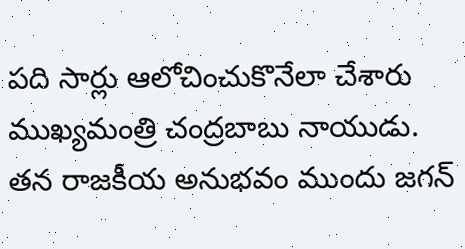పది సార్లు ఆలోచించుకొనేలా చేశారు ముఖ్యమంత్రి చంద్రబాబు నాయుడు. తన రాజకీయ అనుభవం ముందు జగన్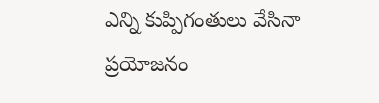ఎన్ని కుప్పిగంతులు వేసినా ప్రయోజనం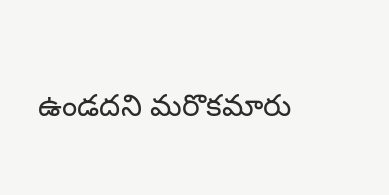ఉండదని మరొకమారు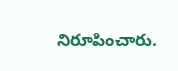నిరూపించారు.